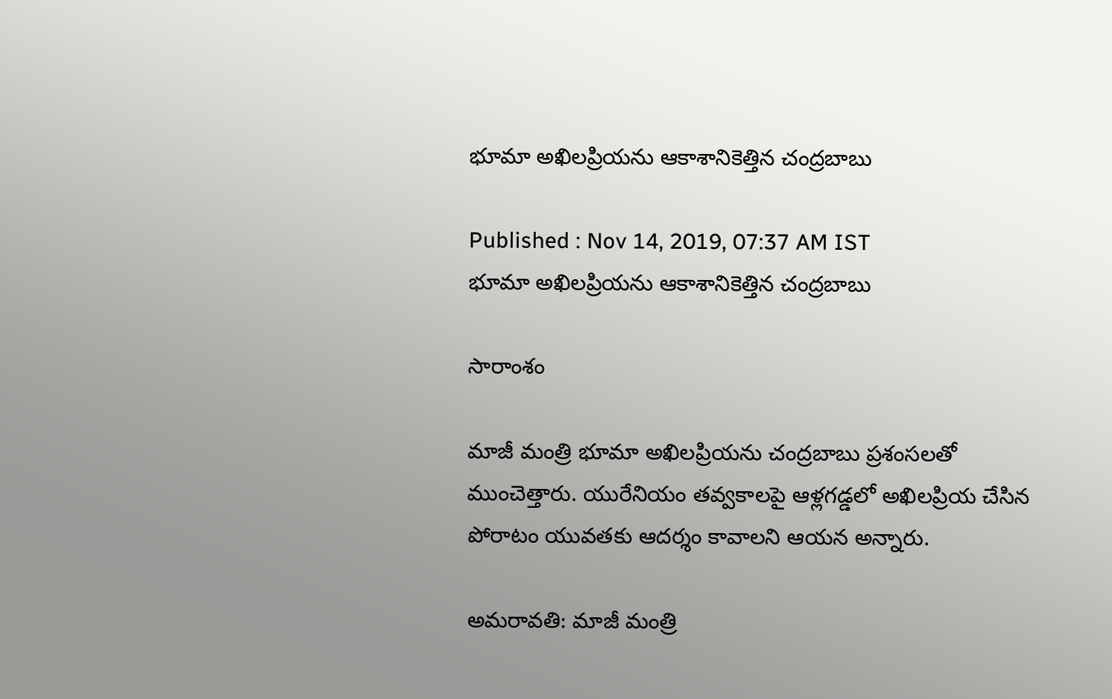భూమా అఖిలప్రియను ఆకాశానికెత్తిన చంద్రబాబు

Published : Nov 14, 2019, 07:37 AM IST
భూమా అఖిలప్రియను ఆకాశానికెత్తిన చంద్రబాబు

సారాంశం

మాజీ మంత్రి భూమా అఖిలప్రియను చంద్రబాబు ప్రశంసలతో ముంచెత్తారు. యురేనియం తవ్వకాలపై ఆళ్లగడ్డలో అఖిలప్రియ చేసిన పోరాటం యువతకు ఆదర్శం కావాలని ఆయన అన్నారు.

అమరావతి: మాజీ మంత్రి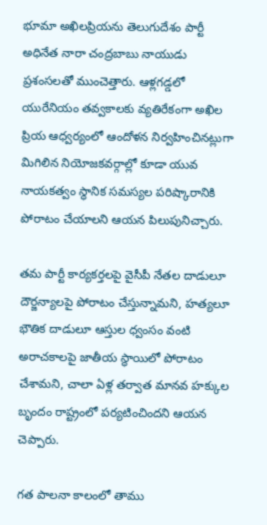భూమా అఖిలప్రియను తెలుగుదేశం పార్టీ అధినేత నారా చంద్రబాబు నాయుడు ప్రశంసలతో ముంచెత్తారు. ఆళ్లగడ్డలో యురేనియం తవ్వకాలకు వ్యతిరేకంగా అఖిల ప్రియ ఆధ్వర్యంలో ఆందోళన నిర్వహించినట్లుగా మిగిలిన నియోజకవర్గాల్లో కూడా యువ నాయకత్వం స్థానిక సమస్యల పరిష్కారానికి పోరాటం చేయాలని ఆయన పిలుపునిచ్చారు.

తమ పార్టీ కార్యకర్తలపై వైసీపీ నేతల దాడులూ దౌర్జన్యాలపై పోరాటం చేస్తున్నామని, హత్యలూ భౌతిక దాడులూ ఆస్తుల ధ్వంసం వంటి అరాచకాలపై జాతీయ స్థాయిలో పోరాటం చేశామని, చాలా ఏళ్ల తర్వాత మానవ హక్కుల బృందం రాష్ట్రంలో పర్యటించిందని ఆయన చెప్పారు.

గత పాలనా కాలంలో తాము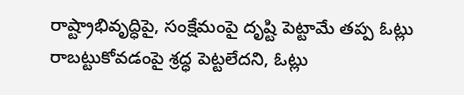రాష్ట్రాభివృద్ధిపై, సంక్షేమంపై దృష్టి పెట్టామే తప్ప ఓట్లు రాబట్టుకోవడంపై శ్రద్ధ పెట్టలేదని, ఓట్లు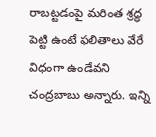రాబట్టడంపై మరింత శ్రద్ధ పెట్టి ఉంటే ఫలితాలు వేరే విధంగా ఉండేవని చంద్రబాబు అన్నారు. ఇన్ని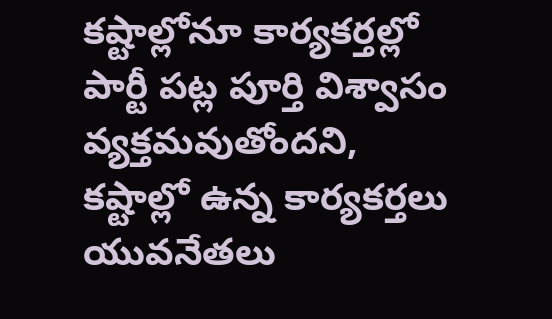కష్టాల్లోనూ కార్యకర్తల్లో పార్టీ పట్ల పూర్తి విశ్వాసం వ్యక్తమవుతోందని, కష్టాల్లో ఉన్న కార్యకర్తలు యువనేతలు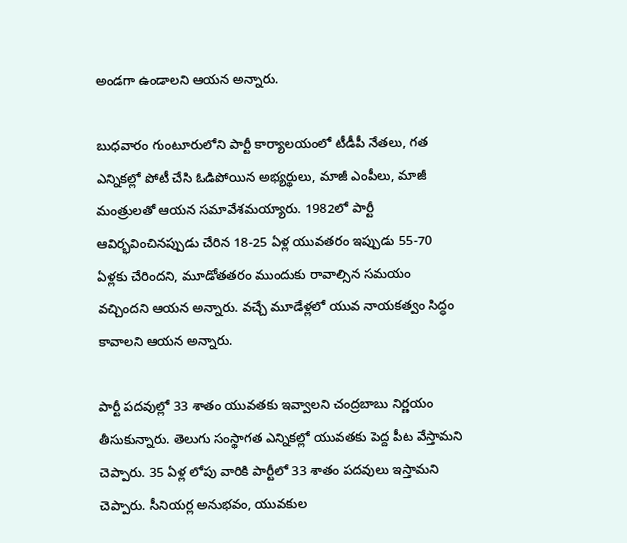అండగా ఉండాలని ఆయన అన్నారు.

బుధవారం గుంటూరులోని పార్టీ కార్యాలయంలో టీడీపీ నేతలు, గత ఎన్నికల్లో పోటీ చేసి ఓడిపోయిన అభ్యర్థులు, మాజీ ఎంపీలు, మాజీ మంత్రులతో ఆయన సమావేశమయ్యారు. 1982లో పార్టీ ఆవిర్భవించినప్పుడు చేరిన 18-25 ఏళ్ల యువతరం ఇప్పుడు 55-70 ఏళ్లకు చేరిందని, మూడోతతరం ముందుకు రావాల్సిన సమయం వచ్చిందని ఆయన అన్నారు. వచ్చే మూడేళ్లలో యువ నాయకత్వం సిద్ధం కావాలని ఆయన అన్నారు.

పార్టీ పదవుల్లో 33 శాతం యువతకు ఇవ్వాలని చంద్రబాబు నిర్ణయం తీసుకున్నారు. తెలుగు సంస్థాగత ఎన్నికల్లో యువతకు పెద్ద పీట వేస్తామని చెప్పారు. 35 ఏళ్ల లోపు వారికి పార్టీలో 33 శాతం పదవులు ఇస్తామని చెప్పారు. సీనియర్ల అనుభవం, యువకుల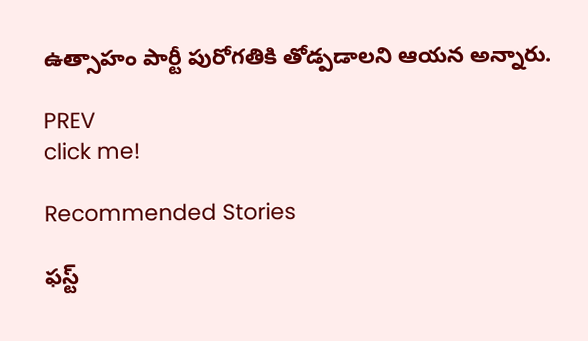ఉత్సాహం పార్టీ పురోగతికి తోడ్పడాలని ఆయన అన్నారు.

PREV
click me!

Recommended Stories

ఫస్ట్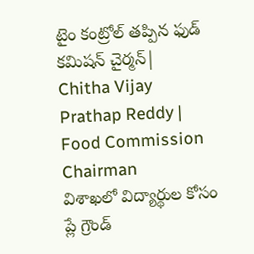టైం కంట్రోల్ తప్పిన ఫుడ్ కమిషన్ చైర్మన్| Chitha Vijay Prathap Reddy | Food Commission Chairman
విశాఖలో విద్యార్థుల కోసం ప్లే గ్రౌండ్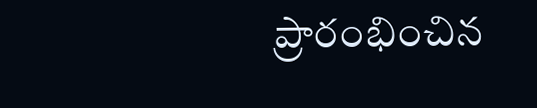ప్రారంభించిన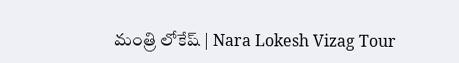మంత్రి లోకేష్ | Nara Lokesh Vizag Tour